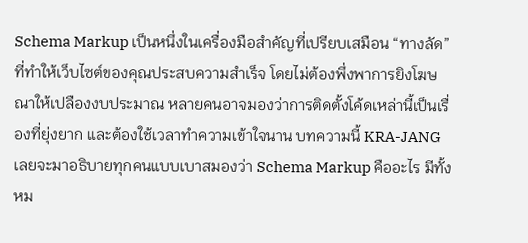Schema Markup เป็นหนึ่งในเครื่องมือสำคัญที่เปรียบเสมือน “ทางลัด” ที่ทำให้เว็บไซต์ของคุณประสบความสำเร็จ โดยไม่ต้องพึ่งพาการยิงโฆษณาให้เปลืองงบประมาณ หลายคนอาจมองว่าการติดตั้งโค้ดเหล่านี้เป็นเรื่องที่ยุ่งยาก และต้องใช้เวลาทำความเข้าใจนาน บทความนี้ KRA-JANG เลยจะมาอธิบายทุกคนแบบเบาสมองว่า Schema Markup คืออะไร มีทั้งหม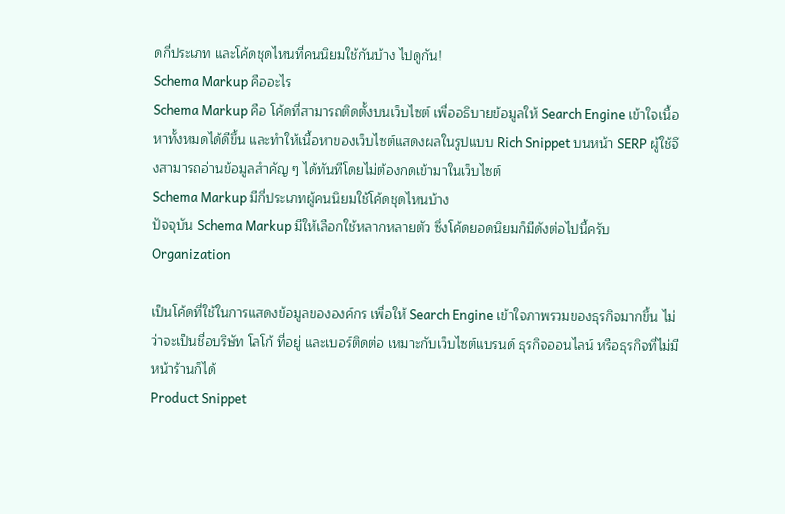ดกี่ประเภท และโค้ดชุดไหนที่คนนิยมใช้กันบ้าง ไปดูกัน!
Schema Markup คืออะไร
Schema Markup คือ โค้ดที่สามารถติดตั้งบนเว็บไซต์ เพื่ออธิบายข้อมูลให้ Search Engine เข้าใจเนื้อหาทั้งหมดได้ดีขึ้น และทำให้เนื้อหาของเว็บไซต์แสดงผลในรูปแบบ Rich Snippet บนหน้า SERP ผู้ใช้จึงสามารถอ่านข้อมูลสำคัญ ๆ ได้ทันทีโดยไม่ต้องกดเข้ามาในเว็บไซต์
Schema Markup มีกี่ประเภทผู้คนนิยมใช้โค้ดชุดไหนบ้าง
ปัจจุบัน Schema Markup มีให้เลือกใช้หลากหลายตัว ซึ่งโค้ดยอดนิยมก็มีดังต่อไปนี้ครับ
Organization

เป็นโค้ดที่ใช้ในการแสดงข้อมูลขององค์กร เพื่อให้ Search Engine เข้าใจภาพรวมของธุรกิจมากขึ้น ไม่ว่าจะเป็นชื่อบริษัท โลโก้ ที่อยู่ และเบอร์ติดต่อ เหมาะกับเว็บไซต์แบรนด์ ธุรกิจออนไลน์ หรือธุรกิจที่ไม่มีหน้าร้านก็ได้
Product Snippet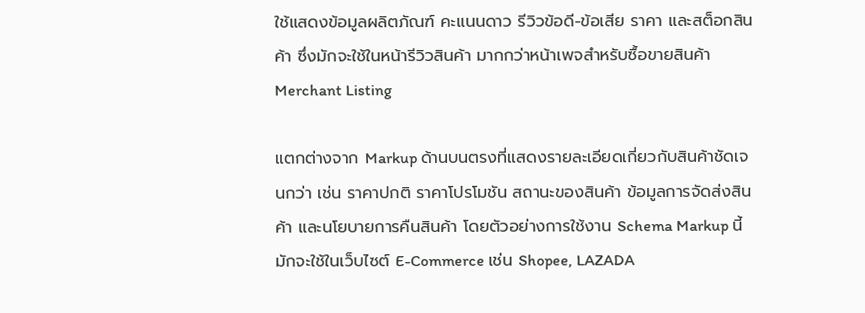ใช้แสดงข้อมูลผลิตภัณฑ์ คะแนนดาว รีวิวข้อดี-ข้อเสีย ราคา และสต็อกสินค้า ซึ่งมักจะใช้ในหน้ารีวิวสินค้า มากกว่าหน้าเพจสำหรับซื้อขายสินค้า
Merchant Listing

แตกต่างจาก Markup ด้านบนตรงที่แสดงรายละเอียดเกี่ยวกับสินค้าชัดเจนกว่า เช่น ราคาปกติ ราคาโปรโมชัน สถานะของสินค้า ข้อมูลการจัดส่งสินค้า และนโยบายการคืนสินค้า โดยตัวอย่างการใช้งาน Schema Markup นี้มักจะใช้ในเว็บไซต์ E-Commerce เช่น Shopee, LAZADA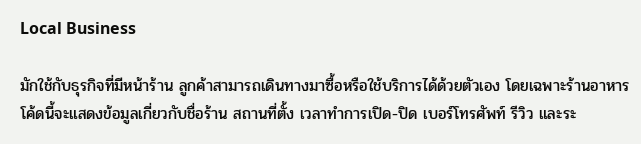Local Business

มักใช้กับธุรกิจที่มีหน้าร้าน ลูกค้าสามารถเดินทางมาซื้อหรือใช้บริการได้ด้วยตัวเอง โดยเฉพาะร้านอาหาร โค้ดนี้จะแสดงข้อมูลเกี่ยวกับชื่อร้าน สถานที่ตั้ง เวลาทำการเปิด-ปิด เบอร์โทรศัพท์ รีวิว และระ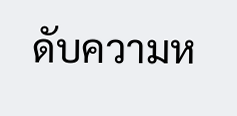ดับความห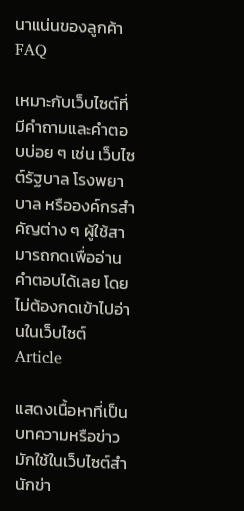นาแน่นของลูกค้า
FAQ

เหมาะกับเว็บไซต์ที่มีคำถามและคำตอบบ่อย ๆ เช่น เว็บไซต์รัฐบาล โรงพยาบาล หรือองค์กรสำคัญต่าง ๆ ผู้ใช้สามารถกดเพื่ออ่านคำตอบได้เลย โดยไม่ต้องกดเข้าไปอ่านในเว็บไซต์
Article

แสดงเนื้อหาที่เป็นบทความหรือข่าว มักใช้ในเว็บไซต์สำนักข่า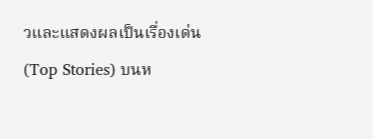วและแสดงผลเป็นเรื่องเด่น (Top Stories) บนห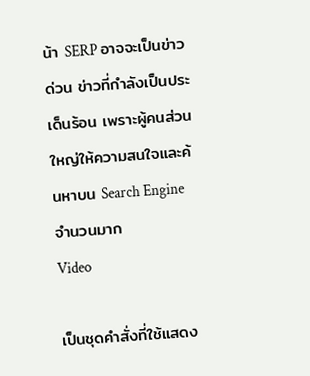น้า SERP อาจจะเป็นข่าวด่วน ข่าวที่กำลังเป็นประเด็นร้อน เพราะผู้คนส่วนใหญ่ให้ความสนใจและค้นหาบน Search Engine จำนวนมาก
Video

เป็นชุดคำสั่งที่ใช้แสดง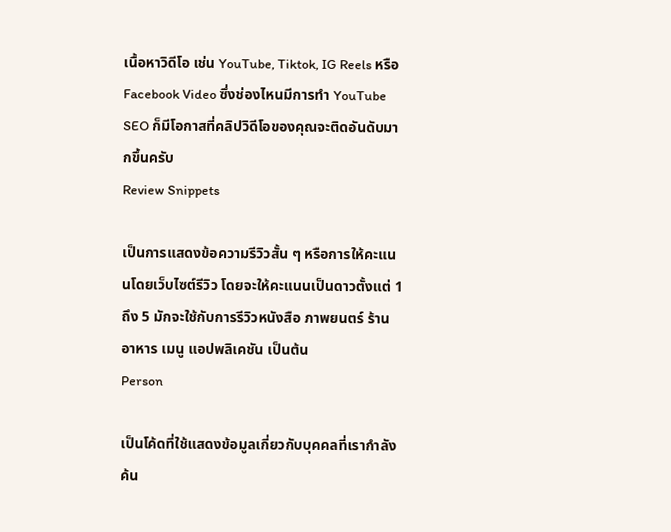เนื้อหาวิดีโอ เช่น YouTube, Tiktok, IG Reels หรือ Facebook Video ซึ่งช่องไหนมีการทำ YouTube SEO ก็มีโอกาสที่คลิปวิดีโอของคุณจะติดอันดับมากขึ้นครับ
Review Snippets

เป็นการแสดงข้อความรีวิวสั้น ๆ หรือการให้คะแนนโดยเว็บไซต์รีวิว โดยจะให้คะแนนเป็นดาวตั้งแต่ 1 ถึง 5 มักจะใช้กับการรีวิวหนังสือ ภาพยนตร์ ร้านอาหาร เมนู แอปพลิเคชัน เป็นต้น
Person

เป็นโค้ดที่ใช้แสดงข้อมูลเกี่ยวกับบุคคลที่เรากำลังค้น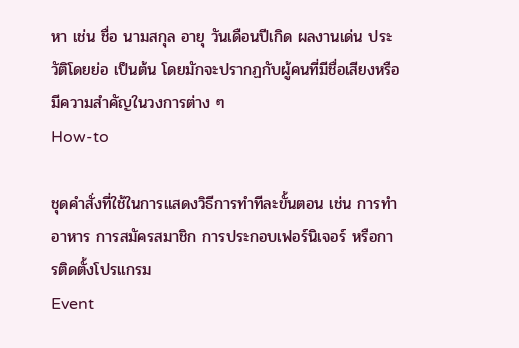หา เช่น ชื่อ นามสกุล อายุ วันเดือนปีเกิด ผลงานเด่น ประวัติโดยย่อ เป็นต้น โดยมักจะปรากฏกับผู้คนที่มีชื่อเสียงหรือมีความสำคัญในวงการต่าง ๆ
How-to

ชุดคำสั่งที่ใช้ในการแสดงวิธีการทำทีละขั้นตอน เช่น การทำอาหาร การสมัครสมาชิก การประกอบเฟอร์นิเจอร์ หรือการติดตั้งโปรแกรม
Event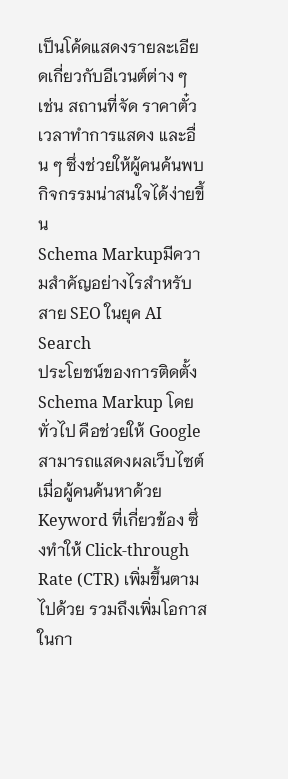เป็นโค้ดแสดงรายละเอียดเกี่ยวกับอีเวนต์ต่าง ๆ เช่น สถานที่จัด ราคาตั๋ว เวลาทำการแสดง และอื่น ๆ ซึ่งช่วยให้ผู้คนค้นพบกิจกรรมน่าสนใจได้ง่ายขึ้น
Schema Markupมีความสำคัญอย่างไรสำหรับสาย SEO ในยุค AI Search
ประโยชน์ของการติดตั้ง Schema Markup โดยทั่วไป คือช่วยให้ Google สามารถแสดงผลเว็บไซต์เมื่อผู้คนค้นหาด้วย Keyword ที่เกี่ยวข้อง ซึ่งทำให้ Click-through Rate (CTR) เพิ่มขึ้นตามไปด้วย รวมถึงเพิ่มโอกาสในกา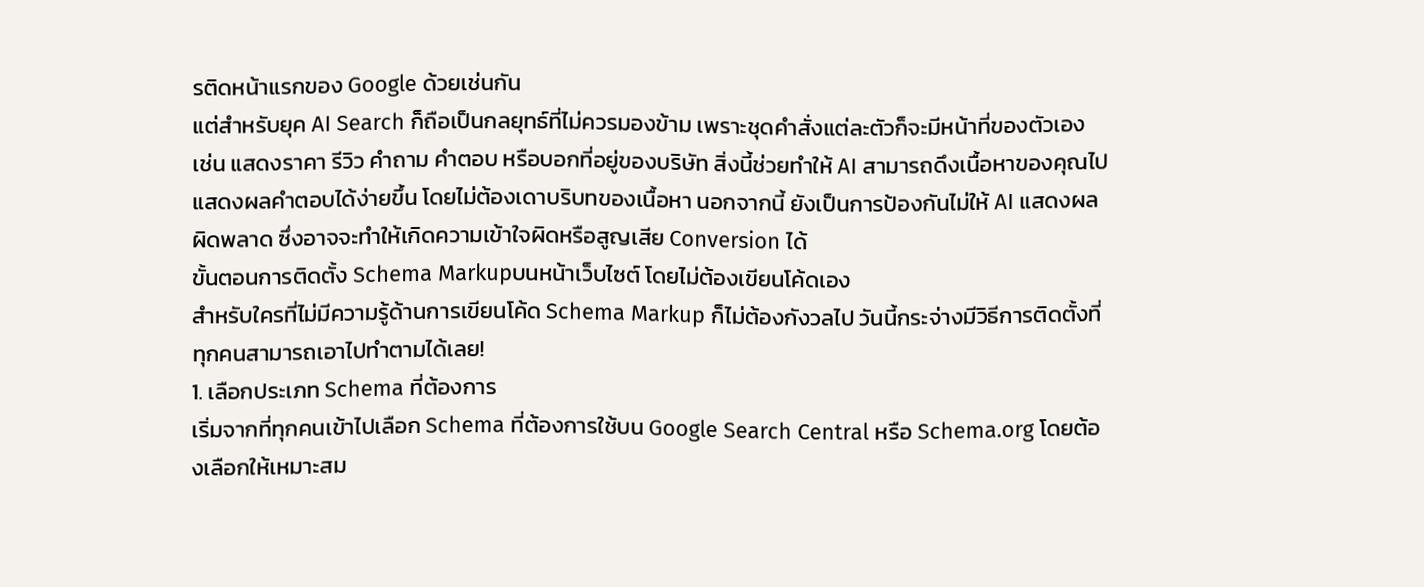รติดหน้าแรกของ Google ด้วยเช่นกัน
แต่สำหรับยุค AI Search ก็ถือเป็นกลยุทธ์ที่ไม่ควรมองข้าม เพราะชุดคำสั่งแต่ละตัวก็จะมีหน้าที่ของตัวเอง เช่น แสดงราคา รีวิว คำถาม คำตอบ หรือบอกที่อยู่ของบริษัท สิ่งนี้ช่วยทำให้ AI สามารถดึงเนื้อหาของคุณไปแสดงผลคำตอบได้ง่ายขึ้น โดยไม่ต้องเดาบริบทของเนื้อหา นอกจากนี้ ยังเป็นการป้องกันไม่ให้ AI แสดงผลผิดพลาด ซึ่งอาจจะทำให้เกิดความเข้าใจผิดหรือสูญเสีย Conversion ได้
ขั้นตอนการติดตั้ง Schema Markupบนหน้าเว็บไซต์ โดยไม่ต้องเขียนโค้ดเอง
สำหรับใครที่ไม่มีความรู้ด้านการเขียนโค้ด Schema Markup ก็ไม่ต้องกังวลไป วันนี้กระจ่างมีวิธีการติดตั้งที่ทุกคนสามารถเอาไปทำตามได้เลย!
1. เลือกประเภท Schema ที่ต้องการ
เริ่มจากที่ทุกคนเข้าไปเลือก Schema ที่ต้องการใช้บน Google Search Central หรือ Schema.org โดยต้องเลือกให้เหมาะสม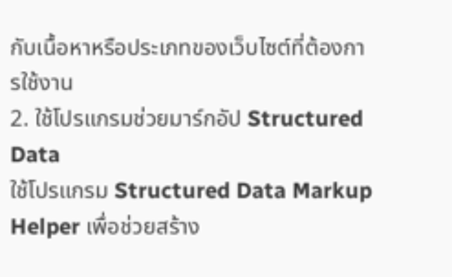กับเนื้อหาหรือประเภทของเว็บไซต์ที่ต้องการใช้งาน
2. ใช้โปรแกรมช่วยมาร์กอัป Structured Data
ใช้โปรแกรม Structured Data Markup Helper เพื่อช่วยสร้าง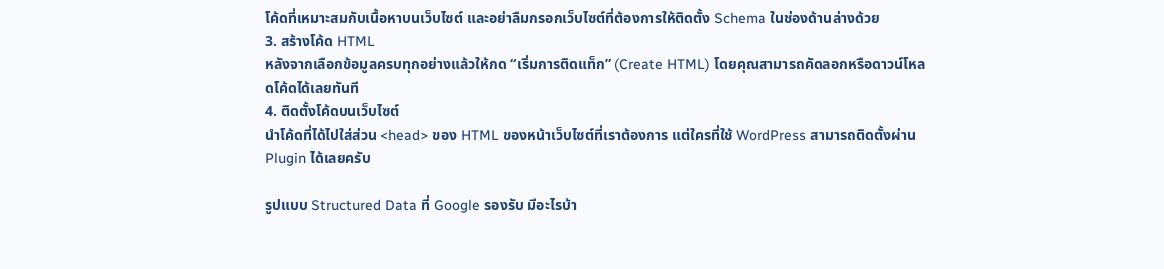โค้ดที่เหมาะสมกับเนื้อหาบนเว็บไซต์ และอย่าลืมกรอกเว็บไซต์ที่ต้องการให้ติดตั้ง Schema ในช่องด้านล่างด้วย
3. สร้างโค้ด HTML
หลังจากเลือกข้อมูลครบทุกอย่างแล้วให้กด “เริ่มการติดแท็ก” (Create HTML) โดยคุณสามารถคัดลอกหรือดาวน์โหลดโค้ดได้เลยทันที
4. ติดตั้งโค้ดบนเว็บไซต์
นำโค้ดที่ได้ไปใส่ส่วน <head> ของ HTML ของหน้าเว็บไซต์ที่เราต้องการ แต่ใครที่ใช้ WordPress สามารถติดตั้งผ่าน Plugin ได้เลยครับ

รูปแบบ Structured Data ที่ Google รองรับ มีอะไรบ้า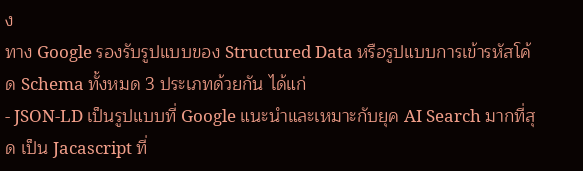ง
ทาง Google รองรับรูปแบบของ Structured Data หรือรูปแบบการเข้ารหัสโค้ด Schema ทั้งหมด 3 ประเภทด้วยกัน ได้แก่
- JSON-LD เป็นรูปแบบที่ Google แนะนำและเหมาะกับยุค AI Search มากที่สุด เป็น Jacascript ที่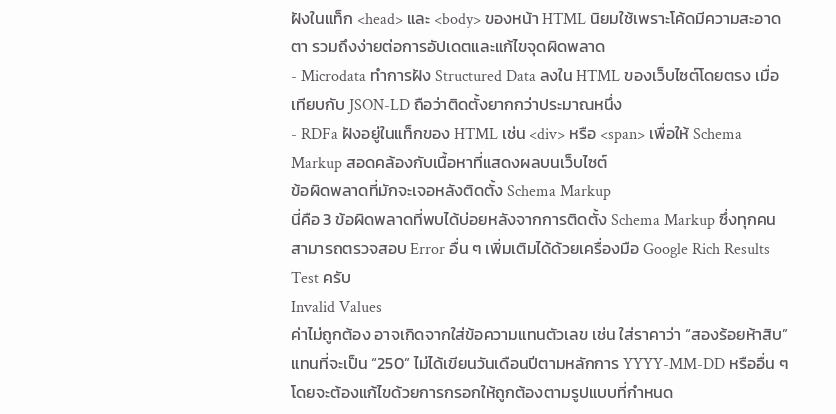ฝังในแท็ก <head> และ <body> ของหน้า HTML นิยมใช้เพราะโค้ดมีความสะอาดตา รวมถึงง่ายต่อการอัปเดตและแก้ไขจุดผิดพลาด
- Microdata ทำการฝัง Structured Data ลงใน HTML ของเว็บไซต์โดยตรง เมื่อเทียบกับ JSON-LD ถือว่าติดตั้งยากกว่าประมาณหนึ่ง
- RDFa ฝังอยู่ในแท็กของ HTML เช่น <div> หรือ <span> เพื่อให้ Schema Markup สอดคล้องกับเนื้อหาที่แสดงผลบนเว็บไซต์
ข้อผิดพลาดที่มักจะเจอหลังติดตั้ง Schema Markup
นี่คือ 3 ข้อผิดพลาดที่พบได้บ่อยหลังจากการติดตั้ง Schema Markup ซึ่งทุกคนสามารถตรวจสอบ Error อื่น ๆ เพิ่มเติมได้ด้วยเครื่องมือ Google Rich Results Test ครับ
Invalid Values
ค่าไม่ถูกต้อง อาจเกิดจากใส่ข้อความแทนตัวเลข เช่น ใส่ราคาว่า “สองร้อยห้าสิบ” แทนที่จะเป็น “250” ไม่ได้เขียนวันเดือนปีตามหลักการ YYYY-MM-DD หรืออื่น ๆ โดยจะต้องแก้ไขด้วยการกรอกให้ถูกต้องตามรูปแบบที่กำหนด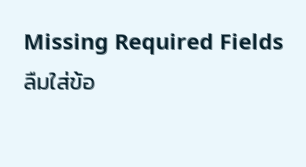Missing Required Fields
ลืมใส่ข้อ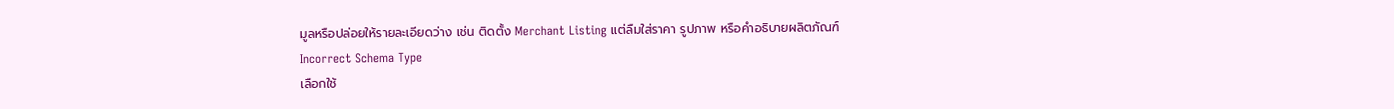มูลหรือปล่อยให้รายละเอียดว่าง เช่น ติดตั้ง Merchant Listing แต่ลืมใส่ราคา รูปภาพ หรือคำอธิบายผลิตภัณฑ์
Incorrect Schema Type
เลือกใช้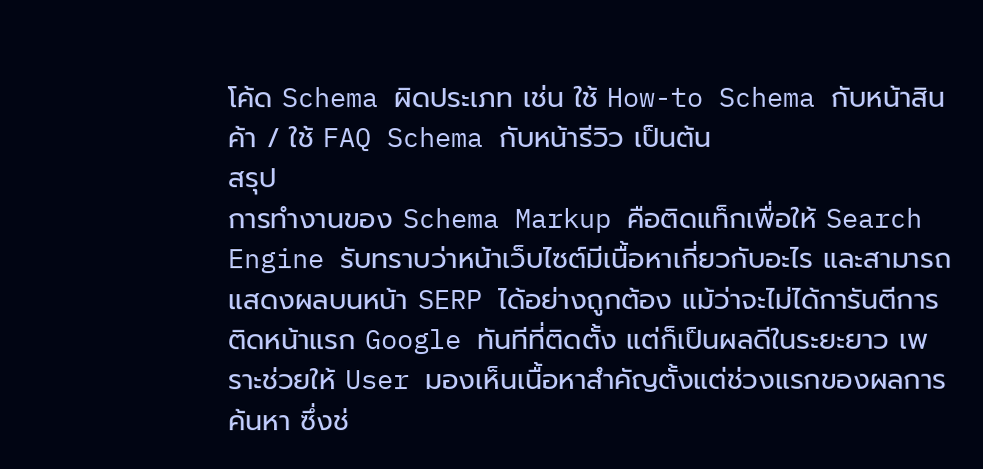โค้ด Schema ผิดประเภท เช่น ใช้ How-to Schema กับหน้าสินค้า / ใช้ FAQ Schema กับหน้ารีวิว เป็นต้น
สรุป
การทำงานของ Schema Markup คือติดแท็กเพื่อให้ Search Engine รับทราบว่าหน้าเว็บไซต์มีเนื้อหาเกี่ยวกับอะไร และสามารถแสดงผลบนหน้า SERP ได้อย่างถูกต้อง แม้ว่าจะไม่ได้การันตีการติดหน้าแรก Google ทันทีที่ติดตั้ง แต่ก็เป็นผลดีในระยะยาว เพราะช่วยให้ User มองเห็นเนื้อหาสำคัญตั้งแต่ช่วงแรกของผลการค้นหา ซึ่งช่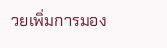วยเพิ่มการมอง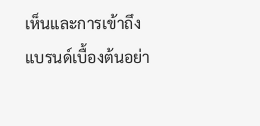เห็นและการเข้าถึงแบรนด์เบื้องต้นอย่า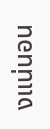งแน่นอน